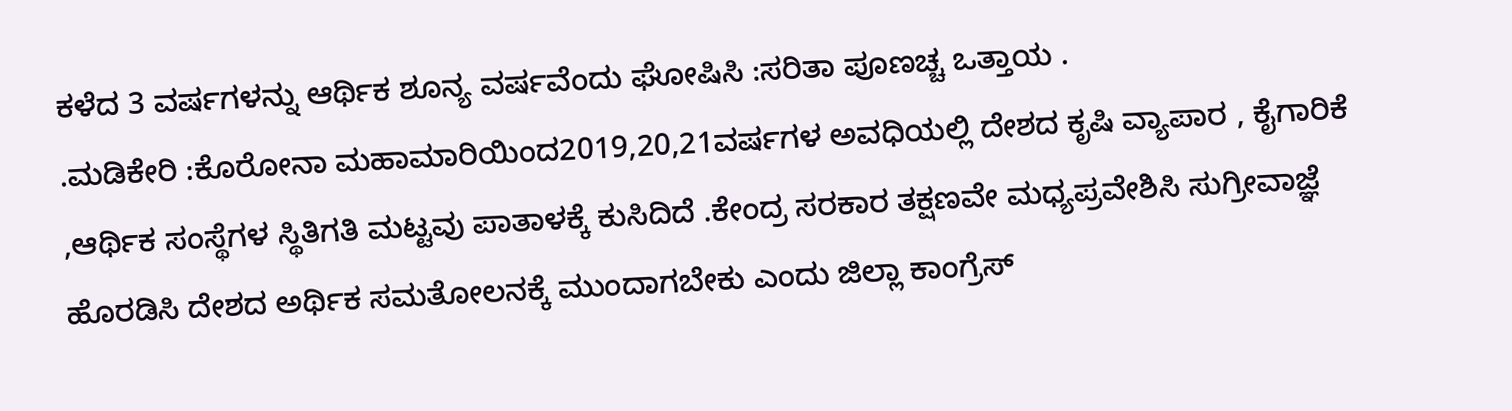ಕಳೆದ 3 ವರ್ಷಗಳನ್ನು ಆರ್ಥಿಕ ಶೂನ್ಯ ವರ್ಷವೆಂದು ಘೋಷಿಸಿ :ಸರಿತಾ ಪೂಣಚ್ಚ ಒತ್ತಾಯ .
.ಮಡಿಕೇರಿ :ಕೊರೋನಾ ಮಹಾಮಾರಿಯಿಂದ2019,20,21ವರ್ಷಗಳ ಅವಧಿಯಲ್ಲಿ ದೇಶದ ಕೃಷಿ ವ್ಯಾಪಾರ , ಕೈಗಾರಿಕೆ ,ಆರ್ಥಿಕ ಸಂಸ್ಥೆಗಳ ಸ್ಥಿತಿಗತಿ ಮಟ್ಟವು ಪಾತಾಳಕ್ಕೆ ಕುಸಿದಿದೆ .ಕೇಂದ್ರ ಸರಕಾರ ತಕ್ಷಣವೇ ಮಧ್ಯಪ್ರವೇಶಿಸಿ ಸುಗ್ರೀವಾಜ್ಞೆ ಹೊರಡಿಸಿ ದೇಶದ ಅರ್ಥಿಕ ಸಮತೋಲನಕ್ಕೆ ಮುಂದಾಗಬೇಕು ಎಂದು ಜಿಲ್ಲಾ ಕಾಂಗ್ರೆಸ್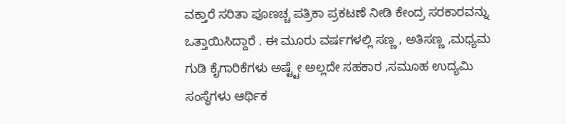ವಕ್ತಾರೆ ಸರಿತಾ ಪೂಣಚ್ಚ ಪತ್ರಿಕಾ ಪ್ರಕಟಣೆ ನೀಡಿ ಕೇಂದ್ರ ಸರಕಾರವನ್ನು ಒತ್ತಾಯಿಸಿದ್ದಾರೆ . ಈ ಮೂರು ವರ್ಷಗಳಲ್ಲಿ ಸಣ್ಣ , ಅತಿಸಣ್ಣ ,ಮಧ್ಯಮ ಗುಡಿ ಕೈಗಾರಿಕೆಗಳು ಅಷ್ಟ್ಟೇ ಅಲ್ಲದೇ ಸಹಕಾರ ,ಸಮೂಹ ಉದ್ಯಮಿ ಸಂಸ್ಥೆಗಳು ಆರ್ಥಿಕ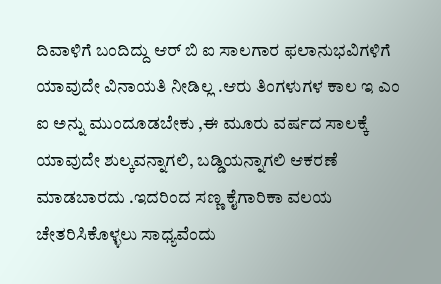ದಿವಾಳಿಗೆ ಬಂದಿದ್ದು ಆರ್ ಬಿ ಐ ಸಾಲಗಾರ ಫಲಾನುಭವಿಗಳಿಗೆ ಯಾವುದೇ ವಿನಾಯತಿ ನೀಡಿಲ್ಲ .ಆರು ತಿಂಗಳುಗಳ ಕಾಲ ಇ ಎಂ ಐ ಅನ್ನು ಮುಂದೂಡಬೇಕು ,ಈ ಮೂರು ವರ್ಷದ ಸಾಲಕ್ಕೆ ಯಾವುದೇ ಶುಲ್ಕವನ್ನಾಗಲಿ, ಬಡ್ಡಿಯನ್ನಾಗಲಿ ಆಕರಣೆ ಮಾಡಬಾರದು .ಇದರಿಂದ ಸಣ್ಣ ಕೈಗಾರಿಕಾ ವಲಯ ಚೇತರಿಸಿಕೊಳ್ಳಲು ಸಾಧ್ಯವೆಂದು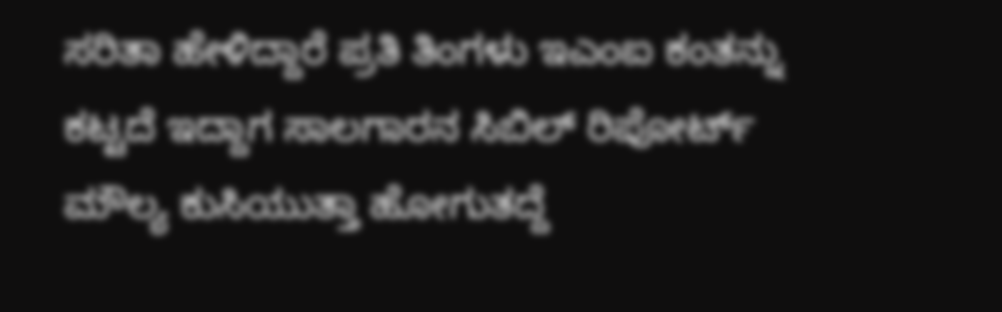ಸರಿತಾ ಹೇಳಿದ್ದಾರೆ ಪ್ರತಿ ತಿಂಗಳು ಇಎಂಐ ಕಂತನ್ನು ಕಟ್ಟದೆ ಇದ್ದಾಗ ಸಾಲಗಾರನ ಸಿಬಿಲ್ ರಿಪೋರ್ಟ್ ಮೌಲ್ಯ ಕುಸಿಯುತ್ತಾ ಹೋಗುತದ್ದೆ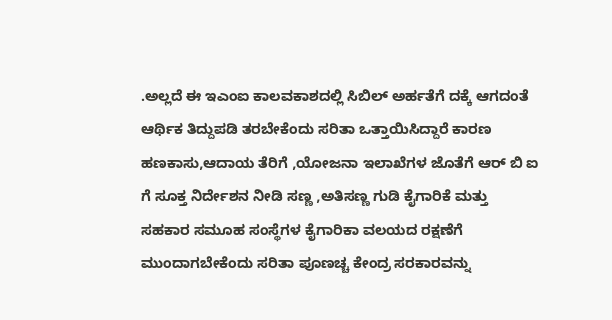.ಅಲ್ಲದೆ ಈ ಇಎಂಐ ಕಾಲವಕಾಶದಲ್ಲಿ ಸಿಬಿಲ್ ಅರ್ಹತೆಗೆ ದಕ್ಕೆ ಆಗದಂತೆ ಆರ್ಥಿಕ ತಿದ್ದುಪಡಿ ತರಬೇಕೆಂದು ಸರಿತಾ ಒತ್ತಾಯಿಸಿದ್ದಾರೆ ಕಾರಣ ಹಣಕಾಸು,ಆದಾಯ ತೆರಿಗೆ ,ಯೋಜನಾ ಇಲಾಖೆಗಳ ಜೊತೆಗೆ ಆರ್ ಬಿ ಐ ಗೆ ಸೂಕ್ತ ನಿರ್ದೇಶನ ನೀಡಿ ಸಣ್ಣ ,ಅತಿಸಣ್ಣ ಗುಡಿ ಕೈಗಾರಿಕೆ ಮತ್ತು ಸಹಕಾರ ಸಮೂಹ ಸಂಸ್ಥೆಗಳ ಕೈಗಾರಿಕಾ ವಲಯದ ರಕ್ಷಣೆಗೆ ಮುಂದಾಗಬೇಕೆಂದು ಸರಿತಾ ಪೂಣಚ್ಚ ಕೇಂದ್ರ ಸರಕಾರವನ್ನು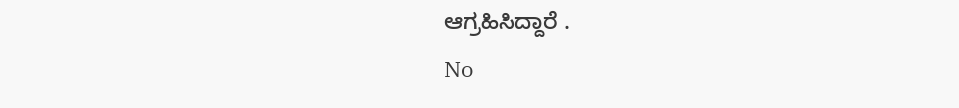ಆಗ್ರಹಿಸಿದ್ದಾರೆ .
No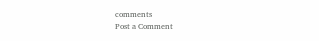comments
Post a Comment